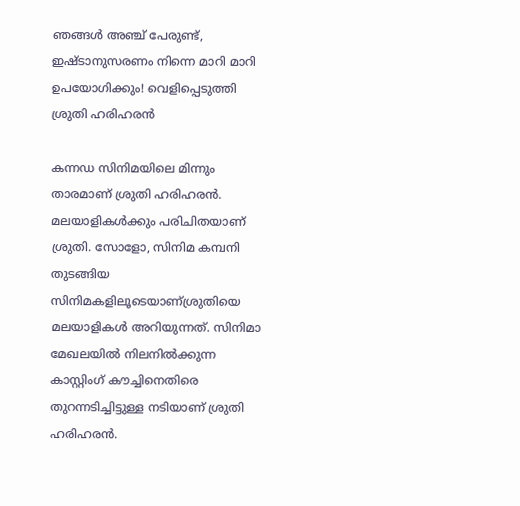ഞങ്ങള്‍ അഞ്ച് പേരുണ്ട്, ഇഷ്ടാനുസരണം നിന്നെ മാറി മാറി ഉപയോഗിക്കും! വെളിപ്പെടുത്തി ശ്രുതി ഹരിഹരന്‍

കന്നഡ സിനിമയിലെ മിന്നും താരമാണ് ശ്രുതി ഹരിഹരന്‍. മലയാളികള്‍ക്കും പരിചിതയാണ് ശ്രുതി. സോളോ, സിനിമ കമ്പനി തുടങ്ങിയ സിനിമകളിലൂടെയാണ്ശ്രുതിയെ മലയാളികള്‍ അറിയുന്നത്. സിനിമാ മേഖലയില്‍ നിലനില്‍ക്കുന്ന കാസ്റ്റിംഗ് കൗച്ചിനെതിരെ തുറന്നടിച്ചിട്ടുള്ള നടിയാണ് ശ്രുതി ഹരിഹരന്‍.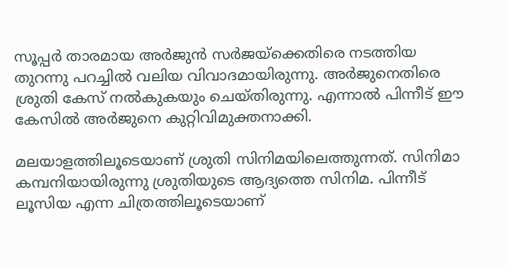സൂപ്പര്‍ താരമായ അര്‍ജുന്‍ സര്‍ജയ്ക്കെതിരെ നടത്തിയ തുറന്നു പറച്ചില്‍ വലിയ വിവാദമായിരുന്നു. അര്‍ജുനെതിരെ ശ്രുതി കേസ് നല്‍കുകയും ചെയ്തിരുന്നു. എന്നാല്‍ പിന്നീട് ഈ കേസില്‍ അര്‍ജുനെ കുറ്റിവിമുക്തനാക്കി.

മലയാളത്തിലൂടെയാണ് ശ്രുതി സിനിമയിലെത്തുന്നത്. സിനിമാ കമ്പനിയായിരുന്നു ശ്രുതിയുടെ ആദ്യത്തെ സിനിമ. പിന്നീട് ലൂസിയ എന്ന ചിത്രത്തിലൂടെയാണ്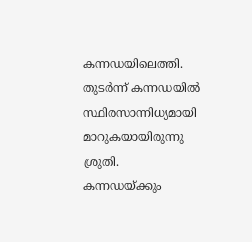കന്നഡയിലെത്തി. തുടര്‍ന്ന് കന്നഡയില്‍ സ്ഥിരസാന്നിധ്യമായി മാറുകയായിരുന്നു ശ്രുതി. കന്നഡയ്ക്കും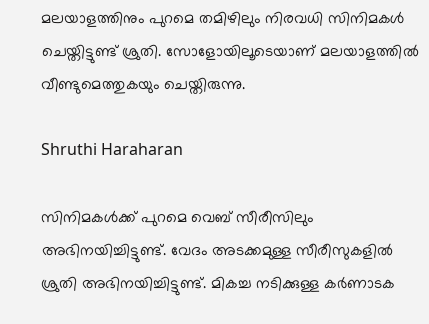മലയാളത്തിനും പുറമെ തമിഴിലും നിരവധി സിനിമകള്‍ ചെയ്തിട്ടുണ്ട് ശ്രുതി. സോളോയിലൂടെയാണ് മലയാളത്തില്‍ വീണ്ടുമെത്തുകയും ചെയ്തിരുന്നു.

Shruthi Haraharan

സിനിമകള്‍ക്ക് പുറമെ വെബ് സീരീസിലും അഭിനയിച്ചിട്ടുണ്ട്. വേദം അടക്കമുള്ള സീരീസുകളില്‍ ശ്രുതി അഭിനയിച്ചിട്ടുണ്ട്. മികച്ച നടിക്കുള്ള കര്‍ണാടക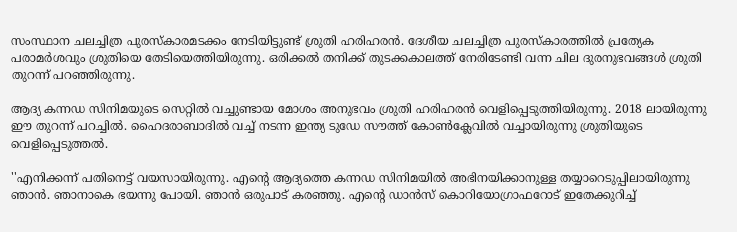സംസ്ഥാന ചലച്ചിത്ര പുരസ്‌കാരമടക്കം നേടിയിട്ടുണ്ട് ശ്രുതി ഹരിഹരന്‍. ദേശീയ ചലച്ചിത്ര പുരസ്‌കാരത്തില്‍ പ്രത്യേക പരാമര്‍ശവും ശ്രുതിയെ തേടിയെത്തിയിരുന്നു. ഒരിക്കല്‍ തനിക്ക് തുടക്കകാലത്ത് നേരിടേണ്ടി വന്ന ചില ദുരനുഭവങ്ങള്‍ ശ്രുതി തുറന്ന് പറഞ്ഞിരുന്നു.

ആദ്യ കന്നഡ സിനിമയുടെ സെറ്റില്‍ വച്ചുണ്ടായ മോശം അനുഭവം ശ്രുതി ഹരിഹരന്‍ വെളിപ്പെടുത്തിയിരുന്നു. 2018 ലായിരുന്നു ഈ തുറന്ന് പറച്ചില്‍. ഹൈദരാബാദില്‍ വച്ച് നടന്ന ഇന്ത്യ ടുഡേ സൗത്ത് കോണ്‍ക്ലേവില്‍ വച്ചായിരുന്നു ശ്രുതിയുടെ വെളിപ്പെടുത്തല്‍.

''എനിക്കന്ന് പതിനെട്ട് വയസായിരുന്നു. എന്റെ ആദ്യത്തെ കന്നഡ സിനിമയില്‍ അഭിനയിക്കാനുള്ള തയ്യാറെടുപ്പിലായിരുന്നു ഞാന്‍. ഞാനാകെ ഭയന്നു പോയി. ഞാന്‍ ഒരുപാട് കരഞ്ഞു. എന്റെ ഡാന്‍സ് കൊറിയോഗ്രാഫറോട് ഇതേക്കുറിച്ച്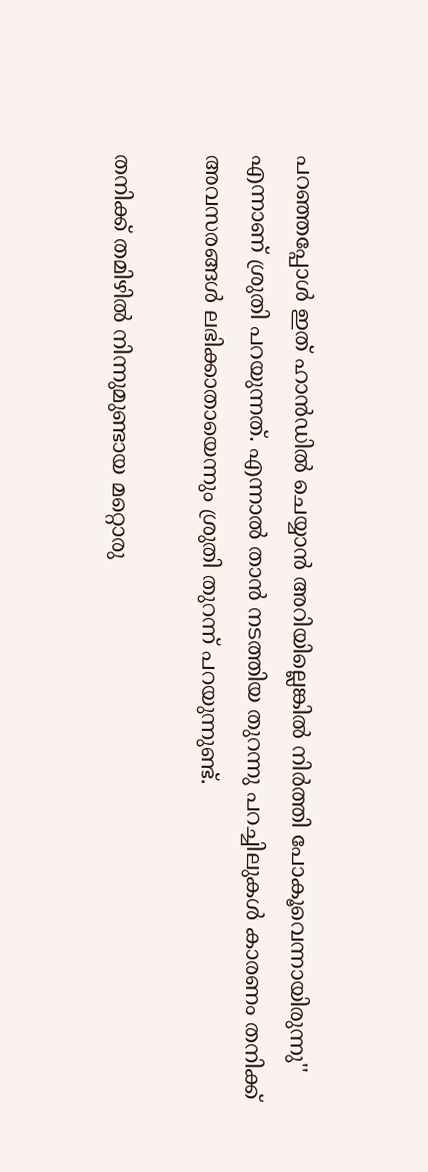പറഞ്ഞപ്പോള്‍ ഇത് ഹാന്‍ഡില്‍ ചെയ്യാന്‍ അറിയില്ലെങ്കില്‍ നിര്‍ത്തി പോകൂവെന്നായിരുന്നു'' എന്നാണ് ശ്രുതി പറയുന്നത്. എന്നാല്‍ താന്‍ നടത്തിയ തുറന്നു പറച്ചിലുകള്‍ കാരണം തനിക്ക് അവസരങ്ങള്‍ ലഭിക്കാതായെന്നും ശ്രുതി തുറന്ന് പറയുന്നുണ്ട്.

തനിക്ക് തമിഴില്‍ നിന്നുമുണ്ടായ മറ്റൊരു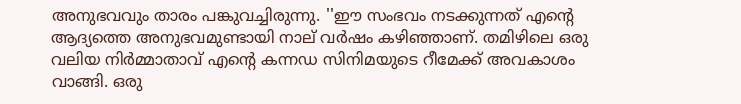അനുഭവവും താരം പങ്കുവച്ചിരുന്നു. ''ഈ സംഭവം നടക്കുന്നത് എന്റെ ആദ്യത്തെ അനുഭവമുണ്ടായി നാല് വര്‍ഷം കഴിഞ്ഞാണ്. തമിഴിലെ ഒരു വലിയ നിര്‍മ്മാതാവ് എന്റെ കന്നഡ സിനിമയുടെ റീമേക്ക് അവകാശം വാങ്ങി. ഒരു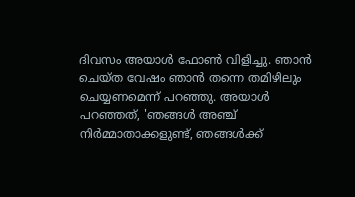ദിവസം അയാള്‍ ഫോണ്‍ വിളിച്ചു. ഞാന്‍ ചെയ്ത വേഷം ഞാന്‍ തന്നെ തമിഴിലും ചെയ്യണമെന്ന് പറഞ്ഞു. അയാള്‍ പറഞ്ഞത്, 'ഞങ്ങള്‍ അഞ്ച് നിര്‍മ്മാതാക്കളുണ്ട്, ഞങ്ങള്‍ക്ക്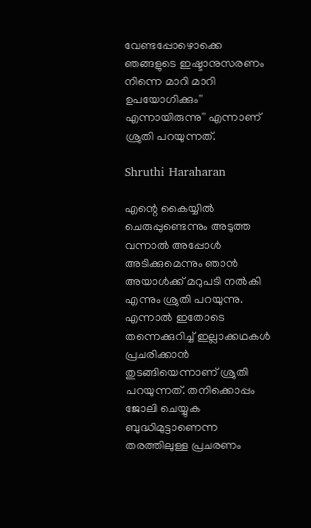വേണ്ടപ്പോഴൊക്കെ ഞങ്ങളുടെ ഇഷ്ടാനുസരണം നിന്നെ മാറി മാറി ഉപയോഗിക്കും'' എന്നായിരുന്നു'' എന്നാണ് ശ്രുതി പറയുന്നത്.

Shruthi Haraharan

എന്റെ കൈയ്യില്‍ ചെരുപ്പുണ്ടെന്നും അടുത്ത വന്നാല്‍ അപ്പോള്‍ അടിക്കുമെന്നും ഞാന്‍ അയാള്‍ക്ക് മറുപടി നല്‍കി എന്നും ശ്രുതി പറയുന്നു. എന്നാല്‍ ഇതോടെ തന്നെക്കുറിച്ച് ഇല്ലാക്കഥകള്‍ പ്രചരിക്കാന്‍ തുടങ്ങിയെന്നാണ് ശ്രുതി പറയുന്നത്. തനിക്കൊപ്പം ജോലി ചെയ്യുക ബുദ്ധിമുട്ടാണെന്ന തരത്തിലുള്ള പ്രചരണം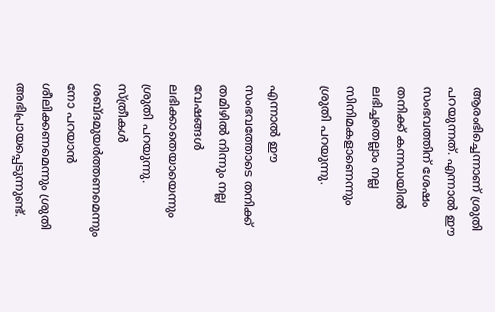ആരംഭിച്ചെന്നാണ് ശ്രുതി പറയുന്നത്. എന്നാല്‍ ഈ സംഭവത്തിന് ശേഷം തനിക്ക് കന്നഡയില്‍ ലഭിച്ചതെല്ലാം നല്ല സിനിമകളാണെന്നും ശ്രുതി പറയുന്നു.

എന്നാല്‍ ഈ സംഭവത്തോടെ തനിക്ക് തമിഴില്‍ നിന്നും നല്ല വേഷങ്ങള്‍ ലഭിക്കാതെയായെന്നും ശ്രുതി പറയുന്നു. സ്ത്രീകള്‍ ശബ്ദമുയര്‍ത്തണമെന്നും നോ പറയാന്‍ ശീലിക്കണമെന്നും ശ്രുതി അഭിപ്രായപ്പെടുന്നുണ്ട്.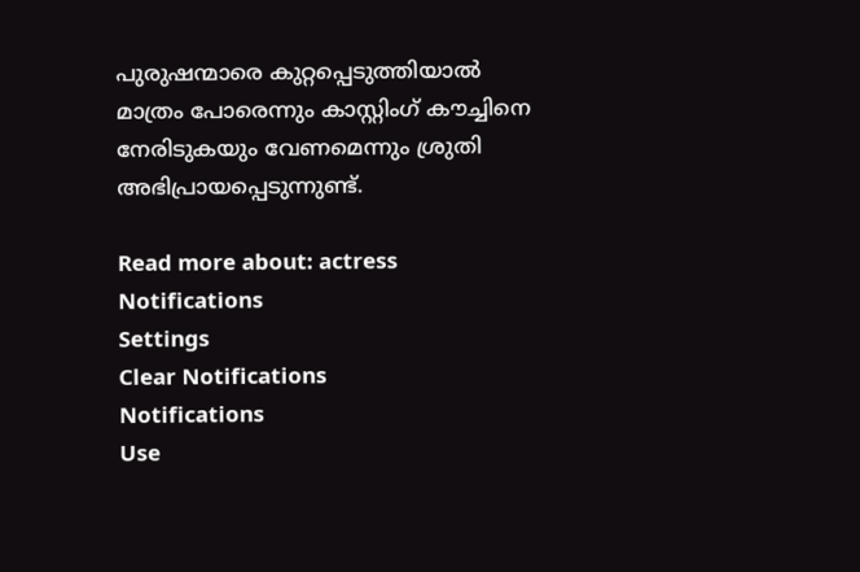പുരുഷന്മാരെ കുറ്റപ്പെടുത്തിയാല്‍ മാത്രം പോരെന്നും കാസ്റ്റിംഗ് കൗച്ചിനെ നേരിടുകയും വേണമെന്നും ശ്രുതി അഭിപ്രായപ്പെടുന്നുണ്ട്.

Read more about: actress
Notifications
Settings
Clear Notifications
Notifications
Use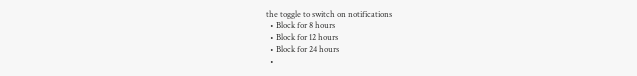the toggle to switch on notifications
  • Block for 8 hours
  • Block for 12 hours
  • Block for 24 hours
  •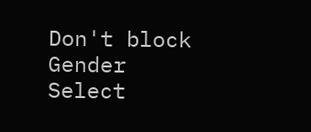Don't block
Gender
Select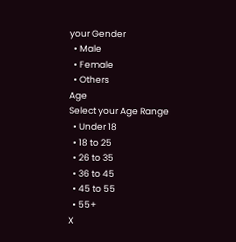your Gender
  • Male
  • Female
  • Others
Age
Select your Age Range
  • Under 18
  • 18 to 25
  • 26 to 35
  • 36 to 45
  • 45 to 55
  • 55+
X